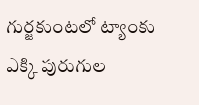గుర్జకుంటలో ట్యాంకు ఎక్కి పురుగుల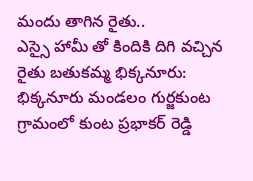మందు తాగిన రైతు..
ఎస్సై హామీ తో కిందికి దిగి వచ్చిన రైతు బతుకమ్మ భిక్కనూరు: భిక్కనూరు మండలం గుర్జకుంట గ్రామంలో కుంట ప్రభాకర్ రెడ్డి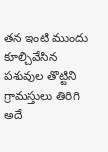తన ఇంటి ముందు కూల్చివేసిన పశువుల తొట్టిని గ్రామస్తులు తిరిగి అదే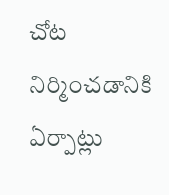చోట నిర్మించడానికి ఏర్పాట్లు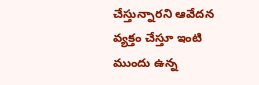చేస్తున్నారని ఆవేదన వ్యక్తం చేస్తూ ఇంటి ముందు ఉన్న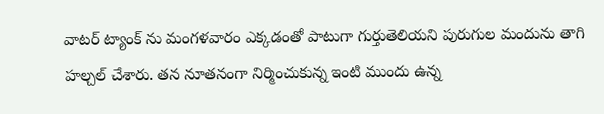వాటర్ ట్యాంక్ ను మంగళవారం ఎక్కడంతో పాటుగా గుర్తుతెలియని పురుగుల మందును తాగి హల్చల్ చేశారు. తన నూతనంగా నిర్మించుకున్న ఇంటి ముందు ఉన్న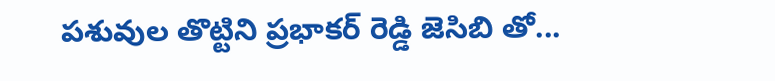పశువుల తొట్టిని ప్రభాకర్ రెడ్డి జెసిబి తో...